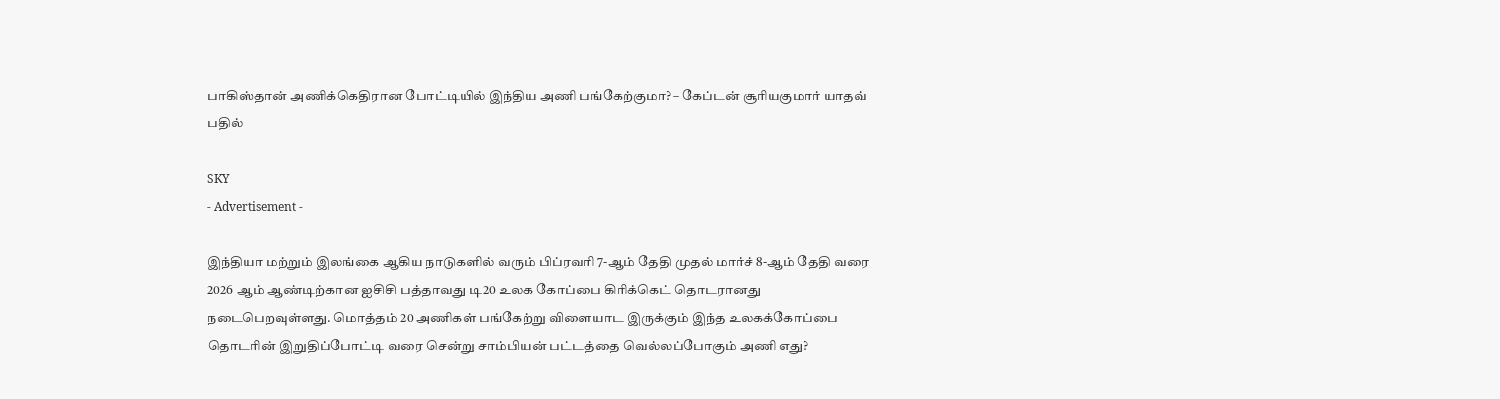பாகிஸ்தான் அணிக்கெதிரான போட்டியில் இந்திய அணி பங்கேற்குமா? – கேப்டன் சூரியகுமார் யாதவ் பதில்

SKY
- Advertisement -

இந்தியா மற்றும் இலங்கை ஆகிய நாடுகளில் வரும் பிப்ரவரி 7-ஆம் தேதி முதல் மார்ச் 8-ஆம் தேதி வரை 2026 ஆம் ஆண்டிற்கான ஐசிசி பத்தாவது டி20 உலக கோப்பை கிரிக்கெட் தொடரானது நடைபெறவுள்ளது. மொத்தம் 20 அணிகள் பங்கேற்று விளையாட இருக்கும் இந்த உலகக்கோப்பை தொடரின் இறுதிப்போட்டி வரை சென்று சாம்பியன் பட்டத்தை வெல்லப்போகும் அணி எது?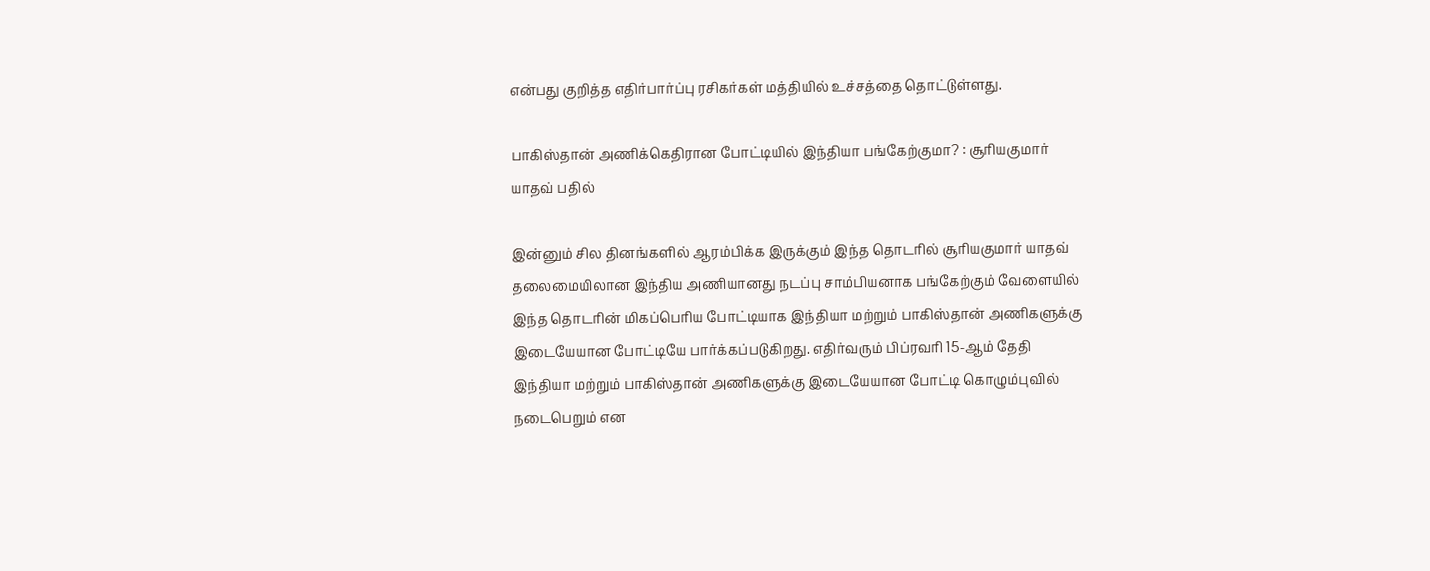என்பது குறித்த எதிர்பார்ப்பு ரசிகர்கள் மத்தியில் உச்சத்தை தொட்டுள்ளது.

பாகிஸ்தான் அணிக்கெதிரான போட்டியில் இந்தியா பங்கேற்குமா? : சூரியகுமார் யாதவ் பதில்

இன்னும் சில தினங்களில் ஆரம்பிக்க இருக்கும் இந்த தொடரில் சூரியகுமார் யாதவ் தலைமையிலான இந்திய அணியானது நடப்பு சாம்பியனாக பங்கேற்கும் வேளையில் இந்த தொடரின் மிகப்பெரிய போட்டியாக இந்தியா மற்றும் பாகிஸ்தான் அணிகளுக்கு இடையேயான போட்டியே பார்க்கப்படுகிறது. எதிர்வரும் பிப்ரவரி 15-ஆம் தேதி இந்தியா மற்றும் பாகிஸ்தான் அணிகளுக்கு இடையேயான போட்டி கொழும்புவில் நடைபெறும் என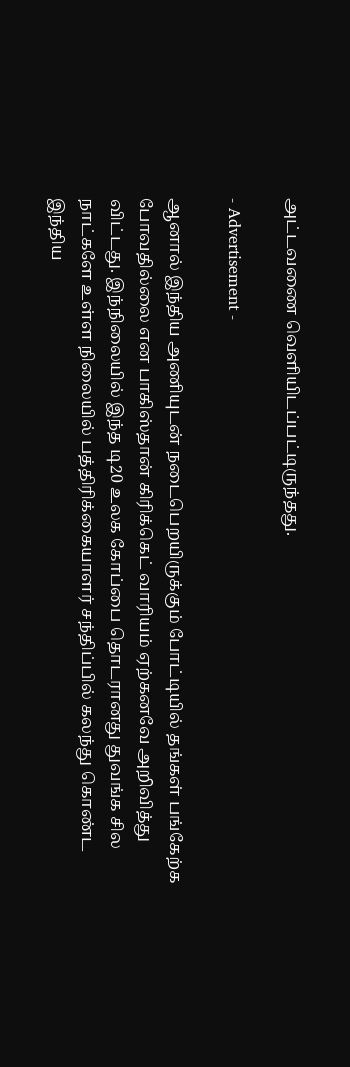அட்டவணை வெளியிடப்பட்டிருந்தது.

- Advertisement -

ஆனால் இந்திய அணியுடன் நடைபெறயிருக்கும் போட்டியில் தங்கள் பங்கேற்க போவதில்லை என பாகிஸ்தான் கிரிக்கெட் வாரியம் ஏற்கனவே அறிவித்து விட்டது. இந்நிலையில் இந்த டி20 உலக கோப்பை தொடரானது துவங்க சில நாட்களே உள்ள நிலையில் பத்திரிக்கையாளர் சந்திப்பில் கலந்து கொண்ட இந்திய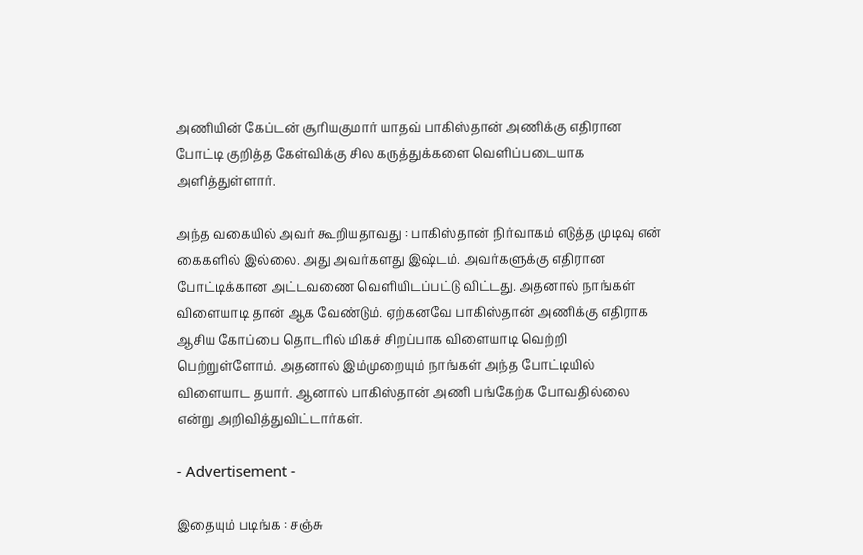அணியின் கேப்டன் சூரியகுமார் யாதவ் பாகிஸ்தான் அணிக்கு எதிரான போட்டி குறித்த கேள்விக்கு சில கருத்துக்களை வெளிப்படையாக அளித்துள்ளார்.

அந்த வகையில் அவர் கூறியதாவது : பாகிஸ்தான் நிர்வாகம் எடுத்த முடிவு என் கைகளில் இல்லை. அது அவர்களது இஷ்டம். அவர்களுக்கு எதிரான போட்டிக்கான அட்டவணை வெளியிடப்பட்டு விட்டது. அதனால் நாங்கள் விளையாடி தான் ஆக வேண்டும். ஏற்கனவே பாகிஸ்தான் அணிக்கு எதிராக ஆசிய கோப்பை தொடரில் மிகச் சிறப்பாக விளையாடி வெற்றி பெற்றுள்ளோம். அதனால் இம்முறையும் நாங்கள் அந்த போட்டியில் விளையாட தயார். ஆனால் பாகிஸ்தான் அணி பங்கேற்க போவதில்லை என்று அறிவித்துவிட்டார்கள்.

- Advertisement -

இதையும் படிங்க : சஞ்சு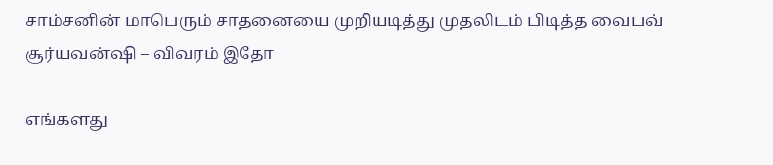சாம்சனின் மாபெரும் சாதனையை முறியடித்து முதலிடம் பிடித்த வைபவ் சூர்யவன்ஷி – விவரம் இதோ

எங்களது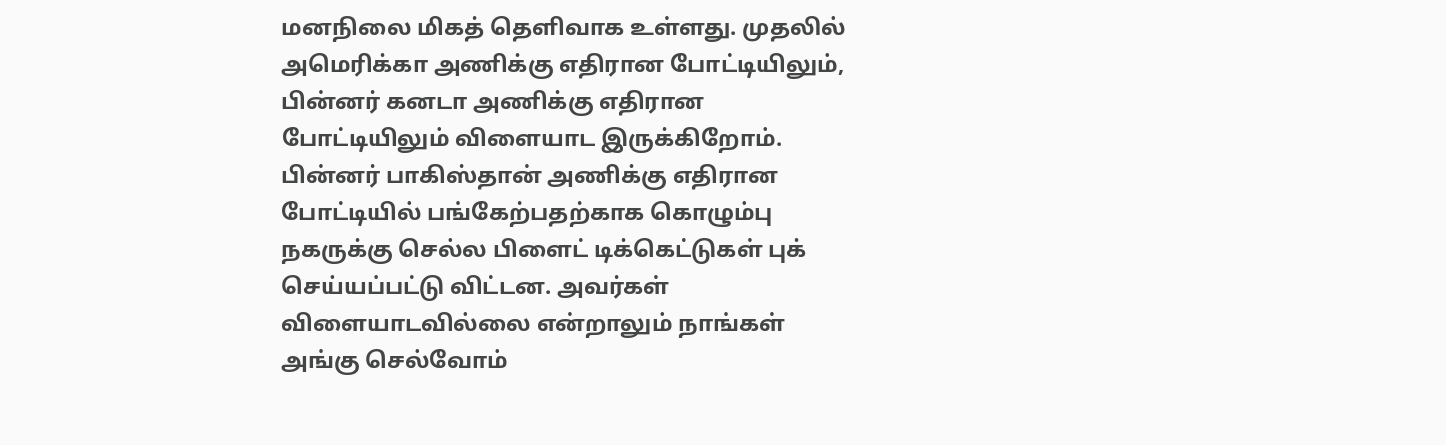மனநிலை மிகத் தெளிவாக உள்ளது. முதலில் அமெரிக்கா அணிக்கு எதிரான போட்டியிலும், பின்னர் கனடா அணிக்கு எதிரான போட்டியிலும் விளையாட இருக்கிறோம். பின்னர் பாகிஸ்தான் அணிக்கு எதிரான போட்டியில் பங்கேற்பதற்காக கொழும்பு நகருக்கு செல்ல பிளைட் டிக்கெட்டுகள் புக் செய்யப்பட்டு விட்டன. அவர்கள் விளையாடவில்லை என்றாலும் நாங்கள் அங்கு செல்வோம்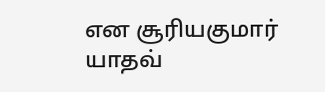என சூரியகுமார் யாதவ்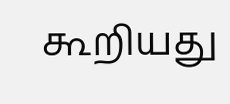கூறியது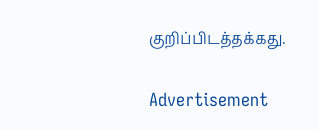குறிப்பிடத்தக்கது.

Advertisement